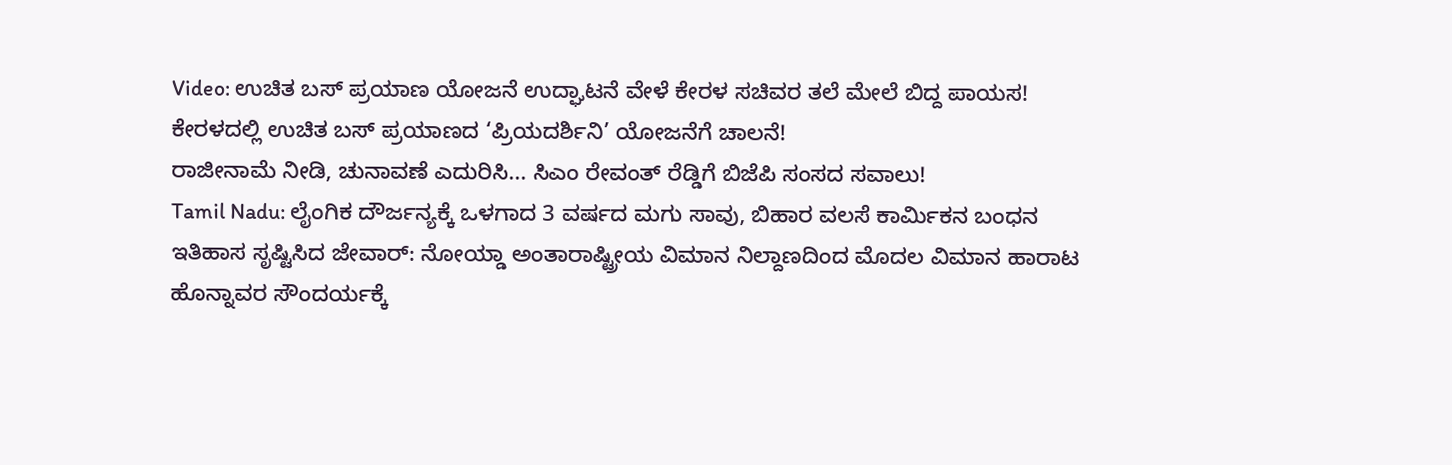Video: ಉಚಿತ ಬಸ್ ಪ್ರಯಾಣ ಯೋಜನೆ ಉದ್ಘಾಟನೆ ವೇಳೆ ಕೇರಳ ಸಚಿವರ ತಲೆ ಮೇಲೆ ಬಿದ್ದ ಪಾಯಸ!
ಕೇರಳದಲ್ಲಿ ಉಚಿತ ಬಸ್ ಪ್ರಯಾಣದ ‘ಪ್ರಿಯದರ್ಶಿನಿ’ ಯೋಜನೆಗೆ ಚಾಲನೆ!
ರಾಜೀನಾಮೆ ನೀಡಿ, ಚುನಾವಣೆ ಎದುರಿಸಿ... ಸಿಎಂ ರೇವಂತ್ ರೆಡ್ಡಿಗೆ ಬಿಜೆಪಿ ಸಂಸದ ಸವಾಲು!
Tamil Nadu: ಲೈಂಗಿಕ ದೌರ್ಜನ್ಯಕ್ಕೆ ಒಳಗಾದ 3 ವರ್ಷದ ಮಗು ಸಾವು, ಬಿಹಾರ ವಲಸೆ ಕಾರ್ಮಿಕನ ಬಂಧನ
ಇತಿಹಾಸ ಸೃಷ್ಟಿಸಿದ ಜೇವಾರ್: ನೋಯ್ಡಾ ಅಂತಾರಾಷ್ಟ್ರೀಯ ವಿಮಾನ ನಿಲ್ದಾಣದಿಂದ ಮೊದಲ ವಿಮಾನ ಹಾರಾಟ
ಹೊನ್ನಾವರ ಸೌಂದರ್ಯಕ್ಕೆ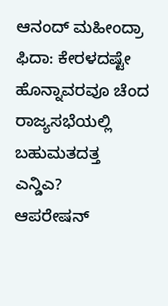ಆನಂದ್ ಮಹೀಂದ್ರಾ ಫಿದಾ: ಕೇರಳದಷ್ಟೇ ಹೊನ್ನಾವರವೂ ಚೆಂದ
ರಾಜ್ಯಸಭೆಯಲ್ಲಿ ಬಹುಮತದತ್ತ ಎನ್ಡಿಎ?
ಆಪರೇಷನ್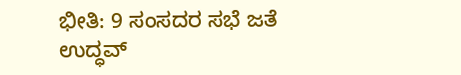ಭೀತಿ: 9 ಸಂಸದರ ಸಭೆ ಜತೆ ಉದ್ಧವ್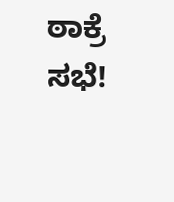ಠಾಕ್ರೆ ಸಭೆ!